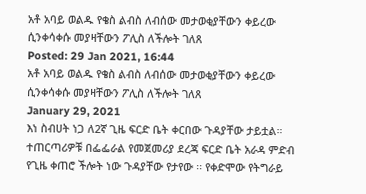አቶ አባይ ወልዱ የቄስ ልብስ ለብሰው መታወቂያቸውን ቀይረው ሲንቀሳቀሱ መያዛቸውን ፖሊስ ለችሎት ገለጸ
Posted: 29 Jan 2021, 16:44
አቶ አባይ ወልዱ የቄስ ልብስ ለብሰው መታወቂያቸውን ቀይረው ሲንቀሳቀሱ መያዛቸውን ፖሊስ ለችሎት ገለጸ
January 29, 2021
እነ ስብሀት ነጋ ለ2ኛ ጊዜ ፍርድ ቤት ቀርበው ጉዳያቸው ታይቷል።
ተጠርጣሪዎቹ በፌፌራል የመጀመሪያ ደረጃ ፍርድ ቤት አራዳ ምድብ የጊዜ ቀጠሮ ችሎት ነው ጉዳያቸው የታየው ፡፡ የቀድሞው የትግራይ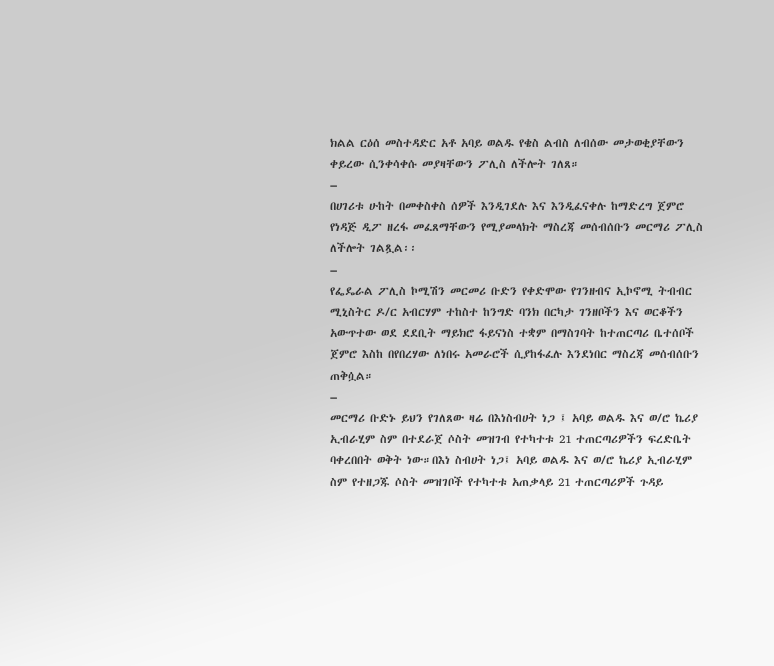ክልል ርዕሰ መስተዳድር አቶ አባይ ወልዱ የቄስ ልብስ ለብሰው መታወቂያቸውን ቀይረው ሲንቀሳቀሱ መያዛቸውን ፖሊስ ለችሎት ገለጸ።
–
በሀገሪቱ ሁከት በመቀስቀስ ሰዎች እንዲገደሉ እና እንዲፈናቀሉ ከማድረግ ጀምሮ የነዳጅ ዲፖ ዘረፋ መፈጸማቸውን የሚያመላክት ማስረጃ መሰብሰቡን መርማሪ ፖሊስ ለችሎት ገልጿል፡፡
–
የፌዴራል ፖሊስ ኮሚሽን መርመሪ ቡድን የቀድሞው የገንዘብና ኢኮኖሚ ትብብር ሚኒስትር ዶ/ር አብርሃም ተከስተ ከንግድ ባንክ በርካታ ገንዘቦችን እና ወርቆችን አውጥተው ወደ ደደቢት ማይክሮ ፋይናነስ ተቋም በማስገባት ከተጠርጣሪ ቤተሰቦች ጀምሮ እስከ በየበረሃው ለነበሩ አመራሮች ሲያከፋፈሉ እንደነበር ማስረጃ መሰብሰቡን ጠቅሷል።
–
መርማሪ ቡድኑ ይህን የገለጸው ዛሬ በእነስብሀት ነጋ ፤ አባይ ወልዱ እና ወ/ሮ ኬሪያ ኢብራሂም ስም በተደራጀ ሶስት መዝገብ የተካተቱ 21 ተጠርጣሪዎችን ፍረድቤት ባቀረበበት ወቅት ነው።በእነ ስብሀት ነጋ፤ አባይ ወልዱ እና ወ/ሮ ኬሪያ ኢብራሂም ስም የተዘጋጁ ሶስት መዝገቦች የተካተቱ አጠቃላይ 21 ተጠርጣሪዎች ጉዳይ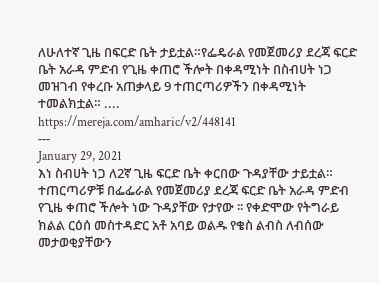ለሁለተኛ ጊዜ በፍርድ ቤት ታይቷል።የፌዴራል የመጀመሪያ ደረጃ ፍርድ ቤት አራዳ ምድብ የጊዜ ቀጠሮ ችሎት በቀዳሚነት በስብሀት ነጋ መዝገብ የቀረቡ አጠቃላይ 9 ተጠርጣሪዎችን በቀዳሚነት ተመልክቷል። ....
https://mereja.com/amharic/v2/448141
---
January 29, 2021
እነ ስብሀት ነጋ ለ2ኛ ጊዜ ፍርድ ቤት ቀርበው ጉዳያቸው ታይቷል።
ተጠርጣሪዎቹ በፌፌራል የመጀመሪያ ደረጃ ፍርድ ቤት አራዳ ምድብ የጊዜ ቀጠሮ ችሎት ነው ጉዳያቸው የታየው ፡፡ የቀድሞው የትግራይ ክልል ርዕሰ መስተዳድር አቶ አባይ ወልዱ የቄስ ልብስ ለብሰው መታወቂያቸውን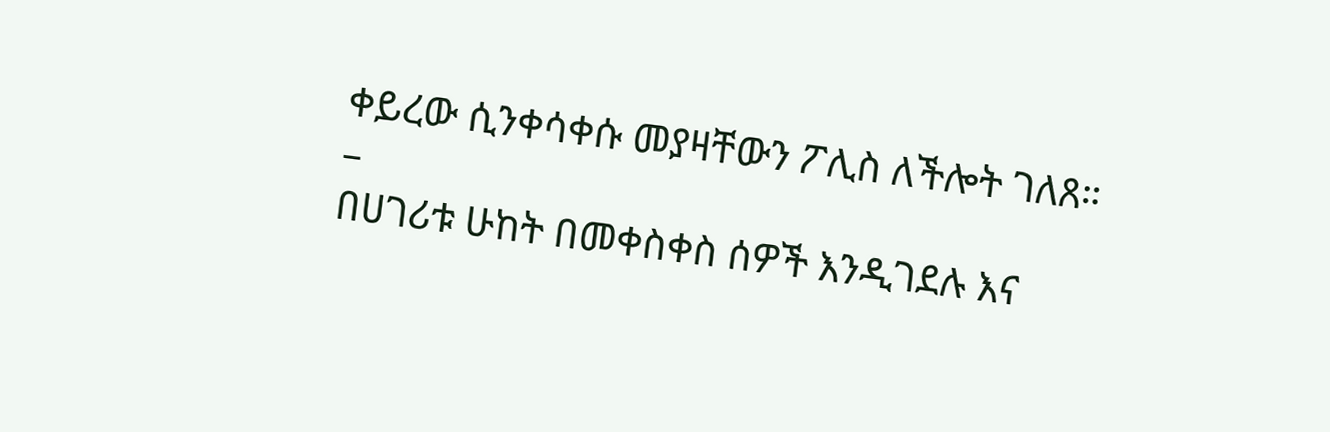ቀይረው ሲንቀሳቀሱ መያዛቸውን ፖሊስ ለችሎት ገለጸ።
–
በሀገሪቱ ሁከት በመቀስቀስ ሰዎች እንዲገደሉ እና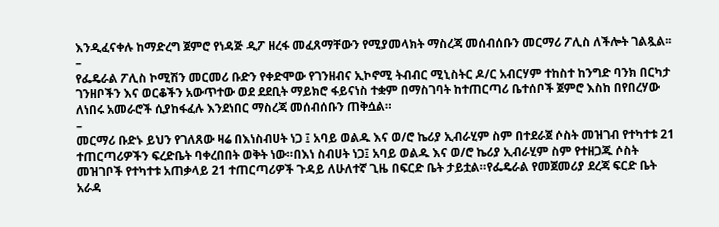እንዲፈናቀሉ ከማድረግ ጀምሮ የነዳጅ ዲፖ ዘረፋ መፈጸማቸውን የሚያመላክት ማስረጃ መሰብሰቡን መርማሪ ፖሊስ ለችሎት ገልጿል፡፡
–
የፌዴራል ፖሊስ ኮሚሽን መርመሪ ቡድን የቀድሞው የገንዘብና ኢኮኖሚ ትብብር ሚኒስትር ዶ/ር አብርሃም ተከስተ ከንግድ ባንክ በርካታ ገንዘቦችን እና ወርቆችን አውጥተው ወደ ደደቢት ማይክሮ ፋይናነስ ተቋም በማስገባት ከተጠርጣሪ ቤተሰቦች ጀምሮ እስከ በየበረሃው ለነበሩ አመራሮች ሲያከፋፈሉ እንደነበር ማስረጃ መሰብሰቡን ጠቅሷል።
–
መርማሪ ቡድኑ ይህን የገለጸው ዛሬ በእነስብሀት ነጋ ፤ አባይ ወልዱ እና ወ/ሮ ኬሪያ ኢብራሂም ስም በተደራጀ ሶስት መዝገብ የተካተቱ 21 ተጠርጣሪዎችን ፍረድቤት ባቀረበበት ወቅት ነው።በእነ ስብሀት ነጋ፤ አባይ ወልዱ እና ወ/ሮ ኬሪያ ኢብራሂም ስም የተዘጋጁ ሶስት መዝገቦች የተካተቱ አጠቃላይ 21 ተጠርጣሪዎች ጉዳይ ለሁለተኛ ጊዜ በፍርድ ቤት ታይቷል።የፌዴራል የመጀመሪያ ደረጃ ፍርድ ቤት አራዳ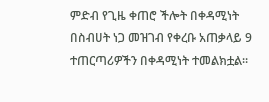ምድብ የጊዜ ቀጠሮ ችሎት በቀዳሚነት በስብሀት ነጋ መዝገብ የቀረቡ አጠቃላይ 9 ተጠርጣሪዎችን በቀዳሚነት ተመልክቷል።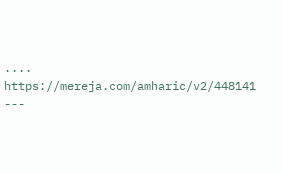....
https://mereja.com/amharic/v2/448141
---